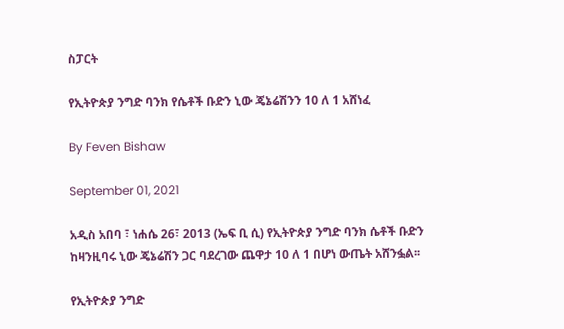ስፓርት

የኢትዮጵያ ንግድ ባንክ የሴቶች ቡድን ኒው ጄኔሬሽንን 10 ለ 1 አሸነፈ

By Feven Bishaw

September 01, 2021

አዲስ አበባ ፣ ነሐሴ 26፣ 2013 (ኤፍ ቢ ሲ) የኢትዮጵያ ንግድ ባንክ ሴቶች ቡድን ከዛንዚባሩ ኒው ጄኔሬሽን ጋር ባደረገው ጨዋታ 10 ለ 1 በሆነ ውጤት አሸንፏል፡፡

የኢትዮጵያ ንግድ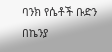ባንክ የሴቶች ቡድን በኬንያ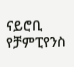ናይሮቢ የቻምፒየንስ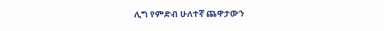ሊግ የምድብ ሁለተኛ ጨዋታውን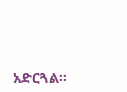አድርጓል፡፡